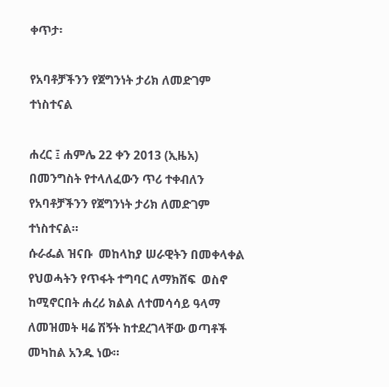ቀጥታ፡

የአባቶቻችንን የጀግንነት ታሪክ ለመድገም ተነስተናል

ሐረር ፤ ሐምሌ 22 ቀን 2013 (ኢዜአ) በመንግስት የተላለፈውን ጥሪ ተቀብለን የአባቶቻችንን የጀግንነት ታሪክ ለመድገም ተነስተናል።
ሱራፌል ዝናቡ  መከላከያ ሠራዊትን በመቀላቀል የህወሓትን የጥፋት ተግባር ለማክሸፍ  ወስኖ  ከሚኖርበት ሐረሪ ክልል ለተመሳሳይ ዓላማ  ለመዝመት ዛሬ ሽኝት ከተደረገላቸው ወጣቶች መካከል አንዱ ነው።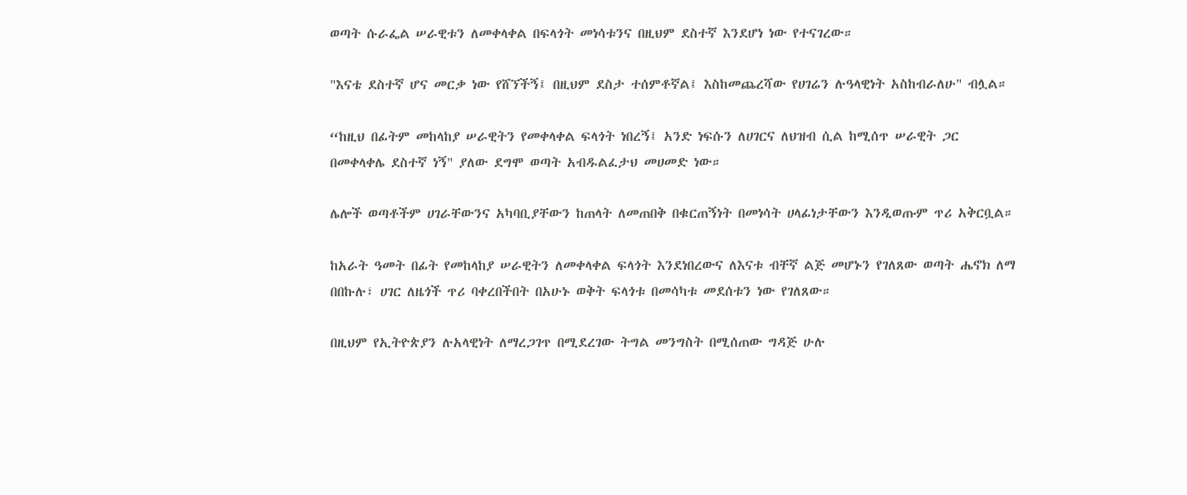ወጣት ሱራፌል ሠራዊቱን ለመቀላቀል በፍላጎት መነሳቱንና በዚህም ደስተኛ እንደሆነ ነው የተናገረው።

"እናቴ ደስተኛ ሆና መርቃ ነው የሸኘችኝ፤ በዚህም ደስታ ተሰምቶኛል፤ እስከመጨረሻው የሀገሬን ሉዓላዊነት አስከብራለሁ" ብሏል።

“ከዚህ በፊትም መከላከያ ሠራዊትን የመቀላቀል ፍላጎት ነበረኝ፤ አንድ ነፍሱን ለሀገርና ለህዝብ ሲል ከሚሰጥ ሠራዊት ጋር በመቀላቀሌ ደስተኛ ነኝ" ያለው ደግሞ ወጣት አብዱልፈታህ መሀመድ ነው።

ሌሎች ወጣቶችም ሀገራቸውንና አካባቢያቸውን ከጠላት ለመጠበቅ በቁርጠኝነት በመነሳት ሀላፊነታቸውን እንዲወጡም ጥሪ አቅርቧል።

ከአራት ዓመት በፊት የመከላከያ ሠራዊትን ለመቀላቀል ፍላጎት እንደነበረውና ለእናቱ ብቸኛ ልጅ መሆኑን የገለጸው ወጣት ሔኖክ ለማ በበኩሉ፣ ሀገር ለዜጎች ጥሪ ባቀረበችበት በአሁኑ ወቅት ፍላጎቱ በመሳካቱ መደሰቱን ነው የገለጸው።

በዚህም የኢትዮጵያን ሉአላዊነት ለማረጋገጥ በሚደረገው ትግል መንግስት በሚሰጠው ግዳጅ ሁሉ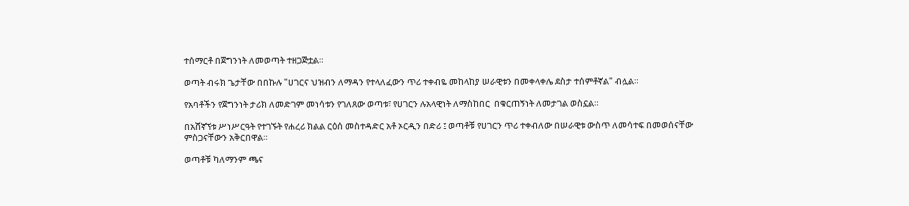ተሰማርቶ በጀግንነት ለመወጣት ተዘጋጅቷል።

ወጣት ብሩክ ጌታቸው በበኩሉ "ሀገርና ህዝብን ለማዳን የተላለፈውን ጥሪ ተቀብዬ መከላከያ ሠራዊቱን በመቀላቀሌ ደስታ ተሰምቶኛል" ብሏል።

የአባቶችን የጀግንነት ታሪክ ለመድገም መነሳቱን የገለጸው ወጣቱ፣ የሀገርን ሉአላዊነት ለማስከበር  በቁርጠኝነት ለመታገል ወስኗል።

በአሸኛኘቱ ሥነሥርዓት የተገኙት የሐረሪ ክልል ርዕሰ መስተዳድር አቶ ኦርዲን በድሪ ፤ ወጣቶቹ የሀገርን ጥሪ ተቀብለው በሠራዊቱ ውስጥ ለመሳተፍ በመወሰናቸው ምስጋናቸውን አቅርበዋል።

ወጣቶቹ ካለማንም ጫና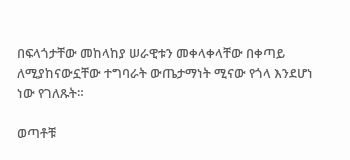በፍላጎታቸው መከላከያ ሠራዊቱን መቀላቀላቸው በቀጣይ ለሚያከናውኗቸው ተግባራት ውጤታማነት ሚናው የጎላ እንደሆነ ነው የገለጹት።

ወጣቶቹ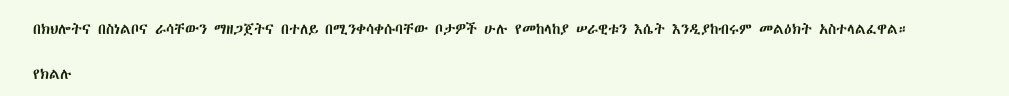በክህሎትና በስነልቦና ራሳቸውን ማዘጋጀትና በተለይ በሚንቀሳቀሱባቸው ቦታዎች ሁሉ የመከላከያ ሠራዊቱን እሴት እንዲያከብሩም መልዕክት አስተላልፈዋል።

የክልሉ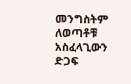መንግስትም ለወጣቶቹ አስፈላጊውን ድጋፍ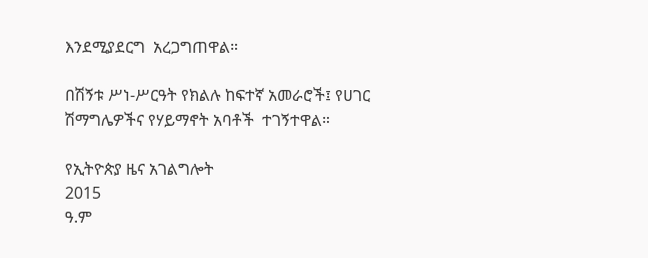እንደሚያደርግ  አረጋግጠዋል።

በሽኝቱ ሥነ-ሥርዓት የክልሉ ከፍተኛ አመራሮች፤ የሀገር ሽማግሌዎችና የሃይማኖት አባቶች  ተገኝተዋል።

የኢትዮጵያ ዜና አገልግሎት
2015
ዓ.ም